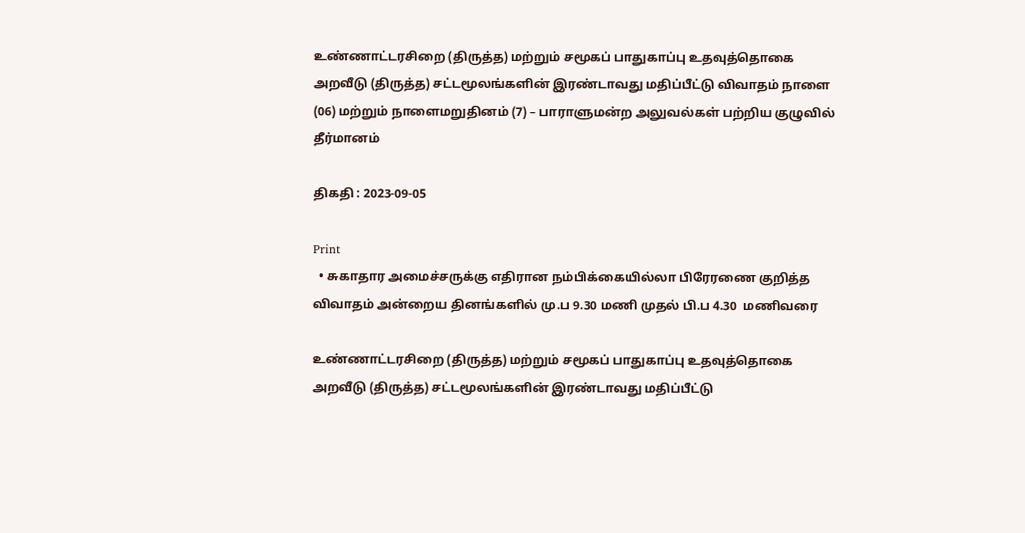உண்ணாட்டரசிறை (திருத்த) மற்றும் சமூகப் பாதுகாப்பு உதவுத்தொகை அறவீடு (திருத்த) சட்டமூலங்களின் இரண்டாவது மதிப்பீட்டு விவாதம் நாளை (06) மற்றும் நாளைமறுதினம் (7) – பாராளுமன்ற அலுவல்கள் பற்றிய குழுவில் தீர்மானம்

திகதி : 2023-09-05

Print
  • சுகாதார அமைச்சருக்கு எதிரான நம்பிக்கையில்லா பிரேரணை குறித்த விவாதம் அன்றைய தினங்களில் மு.ப 9.30 மணி முதல் பி.ப 4.30  மணிவரை

உண்ணாட்டரசிறை (திருத்த) மற்றும் சமூகப் பாதுகாப்பு உதவுத்தொகை அறவீடு (திருத்த) சட்டமூலங்களின் இரண்டாவது மதிப்பீட்டு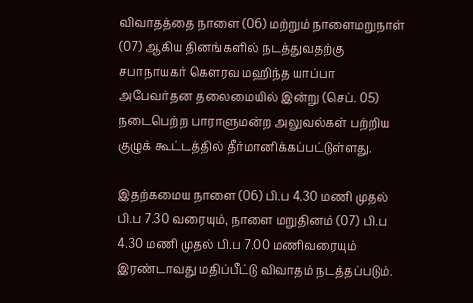விவாதத்தை நாளை (06) மற்றும் நாளைமறுநாள் (07) ஆகிய தினங்களில் நடத்துவதற்கு சபாநாயகர் கௌரவ மஹிந்த யாப்பா அபேவர்தன தலைமையில் இன்று (செப். 05) நடைபெற்ற பாராளுமன்ற அலுவல்கள் பற்றிய குழுக் கூட்டத்தில் தீர்மானிக்கப்பட்டுள்ளது.

இதற்கமைய நாளை (06) பி.ப 4.30 மணி முதல் பி.ப 7.30 வரையும், நாளை மறுதினம் (07) பி.ப 4.30 மணி முதல் பி.ப 7.00 மணிவரையும் இரண்டாவது மதிப்பீட்டு விவாதம் நடத்தப்படும்.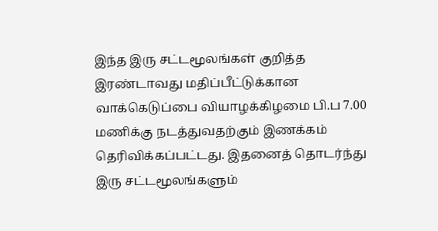இந்த இரு சட்டமூலங்கள் குறித்த இரண்டாவது மதிப்பீட்டுக்கான வாக்கெடுப்பை வியாழக்கிழமை பி.ப 7.00 மணிக்கு நடத்துவதற்கும் இணக்கம் தெரிவிக்கப்பட்டது. இதனைத் தொடர்ந்து இரு சட்டமூலங்களும்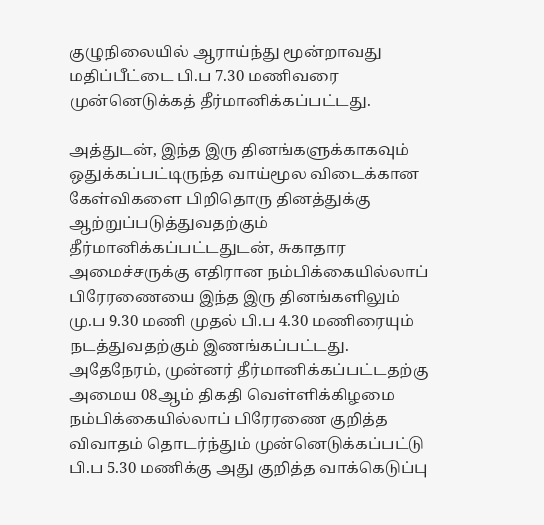குழுநிலையில் ஆராய்ந்து மூன்றாவது மதிப்பீட்டை பி.ப 7.30 மணிவரை முன்னெடுக்கத் தீர்மானிக்கப்பட்டது.

அத்துடன், இந்த இரு தினங்களுக்காகவும் ஒதுக்கப்பட்டிருந்த வாய்மூல விடைக்கான கேள்விகளை பிறிதொரு தினத்துக்கு ஆற்றுப்படுத்துவதற்கும் தீர்மானிக்கப்பட்டதுடன், சுகாதார அமைச்சருக்கு எதிரான நம்பிக்கையில்லாப் பிரேரணையை இந்த இரு தினங்களிலும் மு.ப 9.30 மணி முதல் பி.ப 4.30 மணிரையும் நடத்துவதற்கும் இணங்கப்பட்டது. அதேநேரம், முன்னர் தீர்மானிக்கப்பட்டதற்கு அமைய 08ஆம் திகதி வெள்ளிக்கிழமை நம்பிக்கையில்லாப் பிரேரணை குறித்த விவாதம் தொடர்ந்தும் முன்னெடுக்கப்பட்டு பி.ப 5.30 மணிக்கு அது குறித்த வாக்கெடுப்பு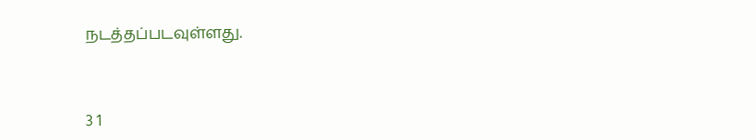நடத்தப்படவுள்ளது.



3 1